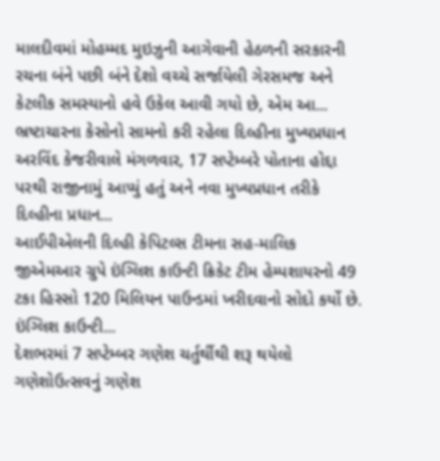માલદીવમાં મોહમ્મદ મુઇઝુની આગેવાની હેઠળની સરકારની રચના બંને પછી બંને દેશો વચ્ચે સર્જાયેલી ગેરસમજ અને કેટલીક સમસ્યાનો હવે ઉકેલ આવી ગયો છે, એમ આ...
ભ્રષ્ટાચારના કેસોનો સામનો કરી રહેલા દિલ્હીના મુખ્યપ્રધાન અરવિંદ કેજરીવાલે મંગળવાર, 17 સપ્ટેમ્બરે પોતાના હોદ્દા પરથી રાજીનામું આપ્યું હતું અને નવા મુખ્યપ્રધાન તરીકે દિલ્હીના પ્રધાન...
આઈપીએલની દિલ્હી કેપિટલ્સ ટીમના સહ-માલિક જીએમઆર ગ્રુપે ઇંગ્લિશ કાઉન્ટી ક્રિકેટ ટીમ હેમ્પશાયરનો 49 ટકા હિસ્સો 120 મિલિયન પાઉન્ડમાં ખરીદવાનો સોદો કર્યો છે. ઇંગ્લિશ કાઉન્ટી...
દેશભરમાં 7 સપ્ટેમ્બર ગણેશ ચર્તુર્થીથી શરૂ થયેલો ગણેશોઉત્સવનું ગણેશ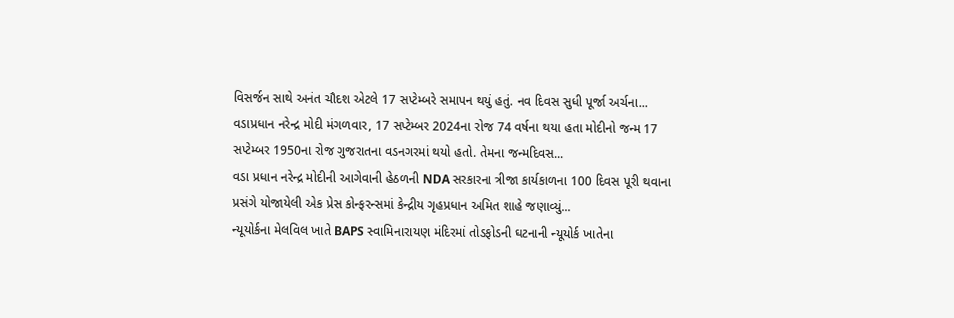વિસર્જન સાથે અનંત ચૌદશ એટલે 17 સપ્ટેમ્બરે સમાપન થયું હતું. નવ દિવસ સુધી પૂર્જા અર્ચના...
વડાપ્રધાન નરેન્દ્ર મોદી મંગળવાર, 17 સપ્ટેમ્બર 2024ના રોજ 74 વર્ષના થયા હતા મોદીનો જન્મ 17 સપ્ટેમ્બર 1950ના રોજ ગુજરાતના વડનગરમાં થયો હતો. તેમના જન્મદિવસ...
વડા પ્રધાન નરેન્દ્ર મોદીની આગેવાની હેઠળની NDA સરકારના ત્રીજા કાર્યકાળના 100 દિવસ પૂરી થવાના પ્રસંગે યોજાયેલી એક પ્રેસ કોન્ફરન્સમાં કેન્દ્રીય ગૃહપ્રધાન અમિત શાહે જણાવ્યું...
ન્યૂયોર્કના મેલવિલ ખાતે BAPS સ્વામિનારાયણ મંદિરમાં તોડફોડની ઘટનાની ન્યૂયોર્ક ખાતેના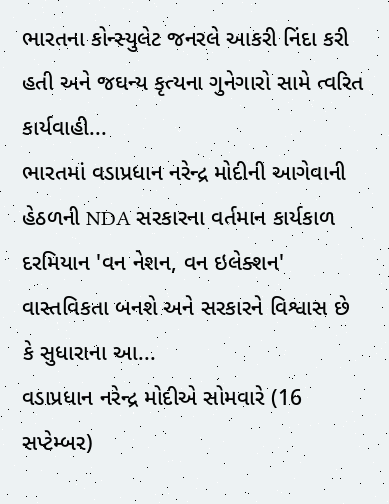ભારતના કોન્સ્યુલેટ જનરલે આકરી નિંદા કરી હતી અને જઘન્ય કૃત્યના ગુનેગારો સામે ત્વરિત કાર્યવાહી...
ભારતમાં વડાપ્રધાન નરેન્દ્ર મોદીની આગેવાની હેઠળની NDA સરકારના વર્તમાન કાર્યકાળ દરમિયાન 'વન નેશન, વન ઇલેક્શન' વાસ્તવિકતા બનશે અને સરકારને વિશ્વાસ છે કે સુધારાના આ...
વડાપ્રધાન નરેન્દ્ર મોદીએ સોમવારે (16 સપ્ટેમ્બર)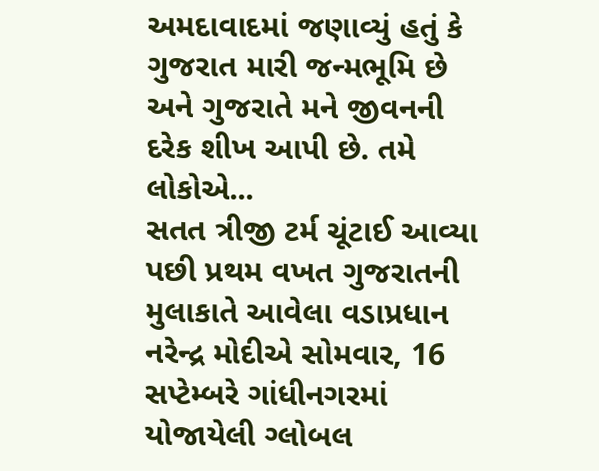અમદાવાદમાં જણાવ્યું હતું કે ગુજરાત મારી જન્મભૂમિ છે અને ગુજરાતે મને જીવનની દરેક શીખ આપી છે. તમે લોકોએ...
સતત ત્રીજી ટર્મ ચૂંટાઈ આવ્યા પછી પ્રથમ વખત ગુજરાતની મુલાકાતે આવેલા વડાપ્રધાન નરેન્દ્ર મોદીએ સોમવાર, 16 સપ્ટેમ્બરે ગાંધીનગરમાં યોજાયેલી ગ્લોબલ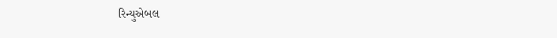રિન્યુએબલ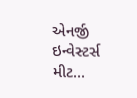એનર્જી ઇન્વેસ્ટર્સ મીટ...